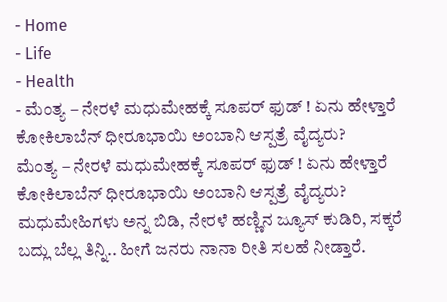- Home
- Life
- Health
- ಮೆಂತ್ಯ – ನೇರಳೆ ಮಧುಮೇಹಕ್ಕೆ ಸೂಪರ್ ಫುಡ್ ! ಏನು ಹೇಳ್ತಾರೆ ಕೋಕಿಲಾಬೆನ್ ಧೀರೂಭಾಯಿ ಅಂಬಾನಿ ಆಸ್ಪತ್ರೆ ವೈದ್ಯರು?
ಮೆಂತ್ಯ – ನೇರಳೆ ಮಧುಮೇಹಕ್ಕೆ ಸೂಪರ್ ಫುಡ್ ! ಏನು ಹೇಳ್ತಾರೆ ಕೋಕಿಲಾಬೆನ್ ಧೀರೂಭಾಯಿ ಅಂಬಾನಿ ಆಸ್ಪತ್ರೆ ವೈದ್ಯರು?
ಮಧುಮೇಹಿಗಳು ಅನ್ನ ಬಿಡಿ, ನೇರಳೆ ಹಣ್ಣಿನ ಜ್ಯೂಸ್ ಕುಡಿರಿ, ಸಕ್ಕರೆ ಬದ್ಲು ಬೆಲ್ಲ ತಿನ್ನಿ.. ಹೀಗೆ ಜನರು ನಾನಾ ರೀತಿ ಸಲಹೆ ನೀಡ್ತಾರೆ.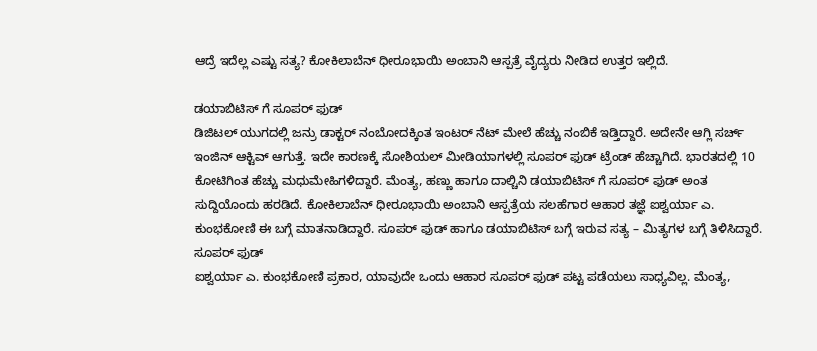ಆದ್ರೆ ಇದೆಲ್ಲ ಎಷ್ಟು ಸತ್ಯ? ಕೋಕಿಲಾಬೆನ್ ಧೀರೂಭಾಯಿ ಅಂಬಾನಿ ಆಸ್ಪತ್ರೆ ವೈದ್ಯರು ನೀಡಿದ ಉತ್ತರ ಇಲ್ಲಿದೆ.

ಡಯಾಬಿಟಿಸ್ ಗೆ ಸೂಪರ್ ಫುಡ್
ಡಿಜಿಟಲ್ ಯುಗದಲ್ಲಿ ಜನ್ರು ಡಾಕ್ಟರ್ ನಂಬೋದಕ್ಕಿಂತ ಇಂಟರ್ ನೆಟ್ ಮೇಲೆ ಹೆಚ್ಚು ನಂಬಿಕೆ ಇಡ್ತಿದ್ದಾರೆ. ಅದೇನೇ ಆಗ್ಲಿ ಸರ್ಚ್ ಇಂಜಿನ್ ಆಕ್ಟಿವ್ ಆಗುತ್ತೆ. ಇದೇ ಕಾರಣಕ್ಕೆ ಸೋಶಿಯಲ್ ಮೀಡಿಯಾಗಳಲ್ಲಿ ಸೂಪರ್ ಫುಡ್ ಟ್ರೆಂಡ್ ಹೆಚ್ಚಾಗಿದೆ. ಭಾರತದಲ್ಲಿ 10 ಕೋಟಿಗಿಂತ ಹೆಚ್ಚು ಮಧುಮೇಹಿಗಳಿದ್ದಾರೆ. ಮೆಂತ್ಯ, ಹಣ್ಣು ಹಾಗೂ ದಾಲ್ಚಿನಿ ಡಯಾಬಿಟಿಸ್ ಗೆ ಸೂಪರ್ ಫುಡ್ ಅಂತ ಸುದ್ದಿಯೊಂದು ಹರಡಿದೆ. ಕೋಕಿಲಾಬೆನ್ ಧೀರೂಭಾಯಿ ಅಂಬಾನಿ ಆಸ್ಪತ್ರೆಯ ಸಲಹೆಗಾರ ಆಹಾರ ತಜ್ಞೆ ಐಶ್ವರ್ಯಾ ಎ. ಕುಂಭಕೋಣಿ ಈ ಬಗ್ಗೆ ಮಾತನಾಡಿದ್ದಾರೆ. ಸೂಪರ್ ಫುಡ್ ಹಾಗೂ ಡಯಾಬಿಟಿಸ್ ಬಗ್ಗೆ ಇರುವ ಸತ್ಯ – ಮಿತ್ಯಗಳ ಬಗ್ಗೆ ತಿಳಿಸಿದ್ದಾರೆ.
ಸೂಪರ್ ಫುಡ್
ಐಶ್ವರ್ಯಾ ಎ. ಕುಂಭಕೋಣಿ ಪ್ರಕಾರ, ಯಾವುದೇ ಒಂದು ಆಹಾರ ಸೂಪರ್ ಫುಡ್ ಪಟ್ಟ ಪಡೆಯಲು ಸಾಧ್ಯವಿಲ್ಲ. ಮೆಂತ್ಯ,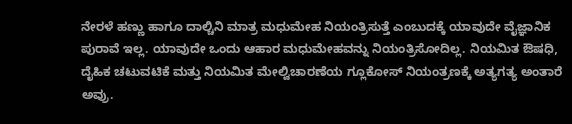ನೇರಳೆ ಹಣ್ಣು ಹಾಗೂ ದಾಲ್ಚಿನಿ ಮಾತ್ರ ಮಧುಮೇಹ ನಿಯಂತ್ರಿಸುತ್ತೆ ಎಂಬುದಕ್ಕೆ ಯಾವುದೇ ವೈಜ್ಞಾನಿಕ ಪುರಾವೆ ಇಲ್ಲ. ಯಾವುದೇ ಒಂದು ಆಹಾರ ಮಧುಮೇಹವನ್ನು ನಿಯಂತ್ರಿಸೋದಿಲ್ಲ. ನಿಯಮಿತ ಔಷಧಿ, ದೈಹಿಕ ಚಟುವಟಿಕೆ ಮತ್ತು ನಿಯಮಿತ ಮೇಲ್ವಿಚಾರಣೆಯ ಗ್ಲೂಕೋಸ್ ನಿಯಂತ್ರಣಕ್ಕೆ ಅತ್ಯಗತ್ಯ ಅಂತಾರೆ ಅವ್ರು.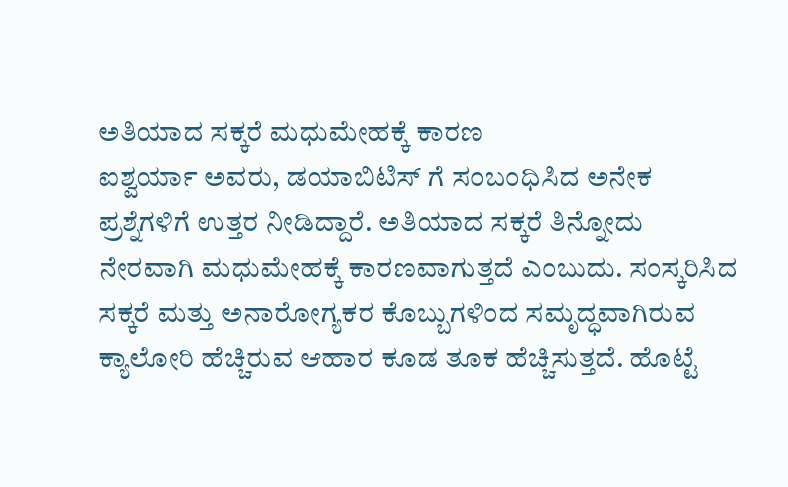ಅತಿಯಾದ ಸಕ್ಕರೆ ಮಧುಮೇಹಕ್ಕೆ ಕಾರಣ
ಐಶ್ವರ್ಯಾ ಅವರು, ಡಯಾಬಿಟಿಸ್ ಗೆ ಸಂಬಂಧಿಸಿದ ಅನೇಕ ಪ್ರಶ್ನೆಗಳಿಗೆ ಉತ್ತರ ನೀಡಿದ್ದಾರೆ. ಅತಿಯಾದ ಸಕ್ಕರೆ ತಿನ್ನೋದು ನೇರವಾಗಿ ಮಧುಮೇಹಕ್ಕೆ ಕಾರಣವಾಗುತ್ತದೆ ಎಂಬುದು. ಸಂಸ್ಕರಿಸಿದ ಸಕ್ಕರೆ ಮತ್ತು ಅನಾರೋಗ್ಯಕರ ಕೊಬ್ಬುಗಳಿಂದ ಸಮೃದ್ಧವಾಗಿರುವ ಕ್ಯಾಲೋರಿ ಹೆಚ್ಚಿರುವ ಆಹಾರ ಕೂಡ ತೂಕ ಹೆಚ್ಚಿಸುತ್ತದೆ. ಹೊಟ್ಟೆ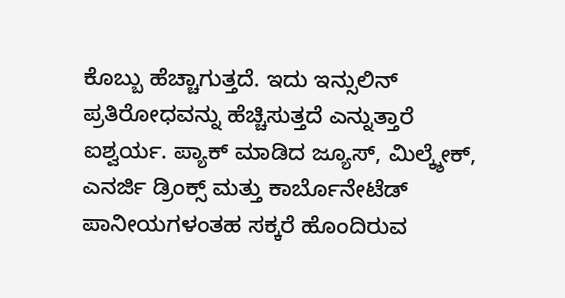ಕೊಬ್ಬು ಹೆಚ್ಚಾಗುತ್ತದೆ. ಇದು ಇನ್ಸುಲಿನ್ ಪ್ರತಿರೋಧವನ್ನು ಹೆಚ್ಚಿಸುತ್ತದೆ ಎನ್ನುತ್ತಾರೆ ಐಶ್ವರ್ಯ. ಪ್ಯಾಕ್ ಮಾಡಿದ ಜ್ಯೂಸ್, ಮಿಲ್ಕ್ಶೇಕ್, ಎನರ್ಜಿ ಡ್ರಿಂಕ್ಸ್ ಮತ್ತು ಕಾರ್ಬೊನೇಟೆಡ್ ಪಾನೀಯಗಳಂತಹ ಸಕ್ಕರೆ ಹೊಂದಿರುವ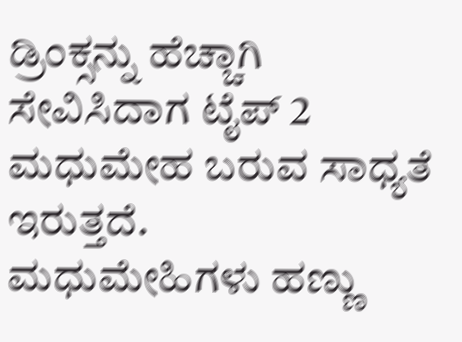ಡ್ರಿಂಕ್ಸನ್ನು ಹೆಚ್ಚಾಗಿ ಸೇವಿಸಿದಾಗ ಟೈಪ್ 2 ಮಧುಮೇಹ ಬರುವ ಸಾಧ್ಯತೆ ಇರುತ್ತದೆ.
ಮಧುಮೇಹಿಗಳು ಹಣ್ಣು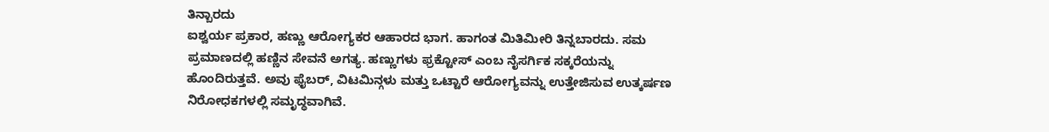ತಿನ್ಬಾರದು
ಐಶ್ವರ್ಯ ಪ್ರಕಾರ, ಹಣ್ಣು ಆರೋಗ್ಯಕರ ಆಹಾರದ ಭಾಗ. ಹಾಗಂತ ಮಿತಿಮೀರಿ ತಿನ್ನಬಾರದು. ಸಮ ಪ್ರಮಾಣದಲ್ಲಿ ಹಣ್ಣಿನ ಸೇವನೆ ಅಗತ್ಯ. ಹಣ್ಣುಗಳು ಫ್ರಕ್ಟೋಸ್ ಎಂಬ ನೈಸರ್ಗಿಕ ಸಕ್ಕರೆಯನ್ನು ಹೊಂದಿರುತ್ತವೆ. ಅವು ಫೈಬರ್, ವಿಟಮಿನ್ಗಳು ಮತ್ತು ಒಟ್ಟಾರೆ ಆರೋಗ್ಯವನ್ನು ಉತ್ತೇಜಿಸುವ ಉತ್ಕರ್ಷಣ ನಿರೋಧಕಗಳಲ್ಲಿ ಸಮೃದ್ಧವಾಗಿವೆ.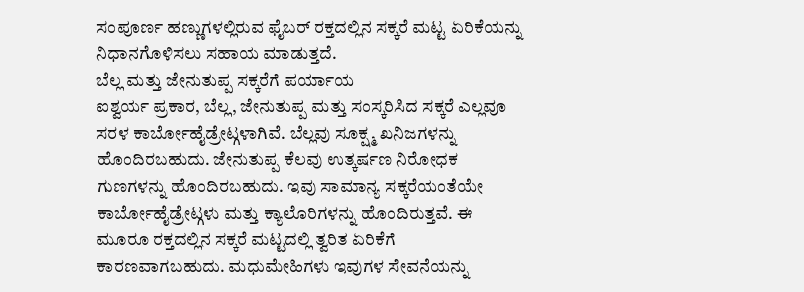ಸಂಪೂರ್ಣ ಹಣ್ಣುಗಳಲ್ಲಿರುವ ಫೈಬರ್ ರಕ್ತದಲ್ಲಿನ ಸಕ್ಕರೆ ಮಟ್ಟ ಏರಿಕೆಯನ್ನು ನಿಧಾನಗೊಳಿಸಲು ಸಹಾಯ ಮಾಡುತ್ತದೆ.
ಬೆಲ್ಲ ಮತ್ತು ಜೇನುತುಪ್ಪ ಸಕ್ಕರೆಗೆ ಪರ್ಯಾಯ
ಐಶ್ವರ್ಯ ಪ್ರಕಾರ, ಬೆಲ್ಲ, ಜೇನುತುಪ್ಪ ಮತ್ತು ಸಂಸ್ಕರಿಸಿದ ಸಕ್ಕರೆ ಎಲ್ಲವೂ ಸರಳ ಕಾರ್ಬೋಹೈಡ್ರೇಟ್ಗಳಾಗಿವೆ. ಬೆಲ್ಲವು ಸೂಕ್ಷ್ಮ ಖನಿಜಗಳನ್ನು ಹೊಂದಿರಬಹುದು. ಜೇನುತುಪ್ಪ ಕೆಲವು ಉತ್ಕರ್ಷಣ ನಿರೋಧಕ ಗುಣಗಳನ್ನು ಹೊಂದಿರಬಹುದು. ಇವು ಸಾಮಾನ್ಯ ಸಕ್ಕರೆಯಂತೆಯೇ ಕಾರ್ಬೋಹೈಡ್ರೇಟ್ಗಳು ಮತ್ತು ಕ್ಯಾಲೊರಿಗಳನ್ನು ಹೊಂದಿರುತ್ತವೆ. ಈ ಮೂರೂ ರಕ್ತದಲ್ಲಿನ ಸಕ್ಕರೆ ಮಟ್ಟದಲ್ಲಿ ತ್ವರಿತ ಏರಿಕೆಗೆ ಕಾರಣವಾಗಬಹುದು. ಮಧುಮೇಹಿಗಳು ಇವುಗಳ ಸೇವನೆಯನ್ನು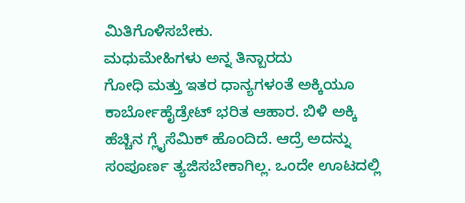ಮಿತಿಗೊಳಿಸಬೇಕು.
ಮಧುಮೇಹಿಗಳು ಅನ್ನ ತಿನ್ಬಾರದು
ಗೋಧಿ ಮತ್ತು ಇತರ ಧಾನ್ಯಗಳಂತೆ ಅಕ್ಕಿಯೂ ಕಾರ್ಬೋಹೈಡ್ರೇಟ್ ಭರಿತ ಆಹಾರ. ಬಿಳಿ ಅಕ್ಕಿ ಹೆಚ್ಚಿನ ಗ್ಲೈಸೆಮಿಕ್ ಹೊಂದಿದೆ. ಆದ್ರೆ ಅದನ್ನು ಸಂಪೂರ್ಣ ತ್ಯಜಿಸಬೇಕಾಗಿಲ್ಲ. ಒಂದೇ ಊಟದಲ್ಲಿ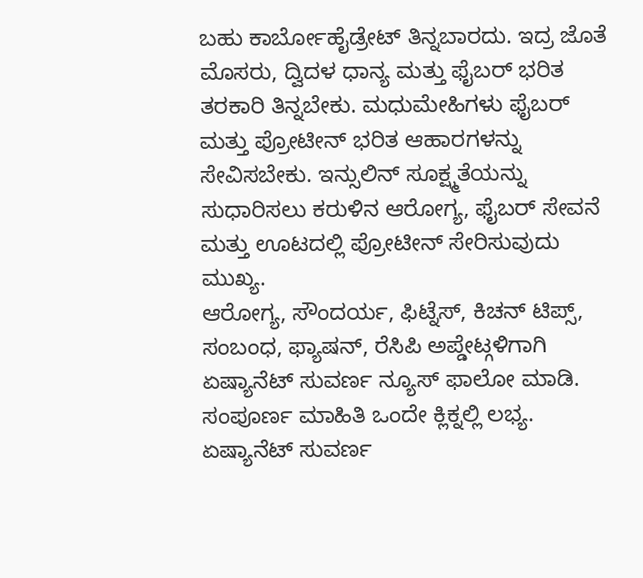ಬಹು ಕಾರ್ಬೋಹೈಡ್ರೇಟ್ ತಿನ್ನಬಾರದು. ಇದ್ರ ಜೊತೆ ಮೊಸರು, ದ್ವಿದಳ ಧಾನ್ಯ ಮತ್ತು ಫೈಬರ್ ಭರಿತ ತರಕಾರಿ ತಿನ್ನಬೇಕು. ಮಧುಮೇಹಿಗಳು ಫೈಬರ್ ಮತ್ತು ಪ್ರೋಟೀನ್ ಭರಿತ ಆಹಾರಗಳನ್ನು ಸೇವಿಸಬೇಕು. ಇನ್ಸುಲಿನ್ ಸೂಕ್ಷ್ಮತೆಯನ್ನು ಸುಧಾರಿಸಲು ಕರುಳಿನ ಆರೋಗ್ಯ, ಫೈಬರ್ ಸೇವನೆ ಮತ್ತು ಊಟದಲ್ಲಿ ಪ್ರೋಟೀನ್ ಸೇರಿಸುವುದು ಮುಖ್ಯ.
ಆರೋಗ್ಯ, ಸೌಂದರ್ಯ, ಫಿಟ್ನೆಸ್, ಕಿಚನ್ ಟಿಪ್ಸ್, ಸಂಬಂಧ, ಫ್ಯಾಷನ್, ರೆಸಿಪಿ ಅಪ್ಡೇಟ್ಗಳಿಗಾಗಿ ಏಷ್ಯಾನೆಟ್ ಸುವರ್ಣ ನ್ಯೂಸ್ ಫಾಲೋ ಮಾಡಿ. ಸಂಪೂರ್ಣ ಮಾಹಿತಿ ಒಂದೇ ಕ್ಲಿಕ್ನಲ್ಲಿ ಲಭ್ಯ. ಏಷ್ಯಾನೆಟ್ ಸುವರ್ಣ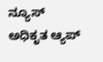ನ್ಯೂಸ್ ಅಧಿಕೃತ ಆ್ಯಪ್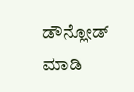ಡೌನ್ಲೋಡ್ ಮಾಡಿ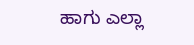ಹಾಗು ಎಲ್ಲಾ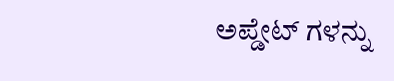ಅಪ್ಡೇಟ್ ಗಳನ್ನು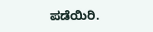ಪಡೆಯಿರಿ.